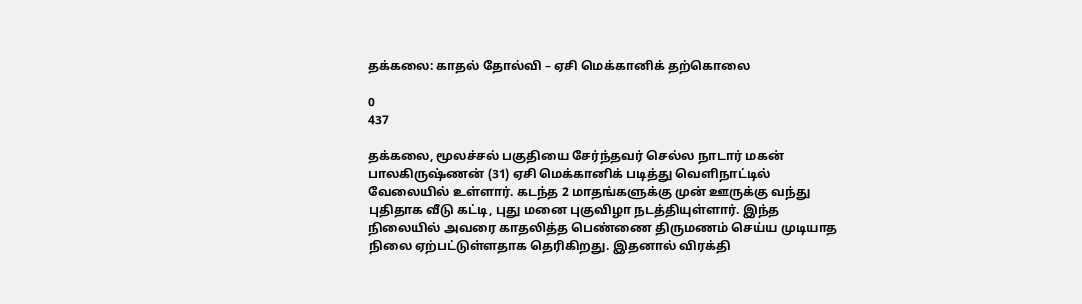தக்கலை: காதல் தோல்வி – ஏசி மெக்கானிக் தற்கொலை

0
437

தக்கலை, மூலச்சல் பகுதியை சேர்ந்தவர் செல்ல நாடார் மகன் பாலகிருஷ்ணன் (31) ஏசி மெக்கானிக் படித்து வெளிநாட்டில் வேலையில் உள்ளார். கடந்த 2 மாதங்களுக்கு முன் ஊருக்கு வந்து புதிதாக வீடு கட்டி, புது மனை புகுவிழா நடத்தியுள்ளார். இந்த நிலையில் அவரை காதலித்த பெண்ணை திருமணம் செய்ய முடியாத நிலை ஏற்பட்டுள்ளதாக தெரிகிறது. இதனால் விரக்தி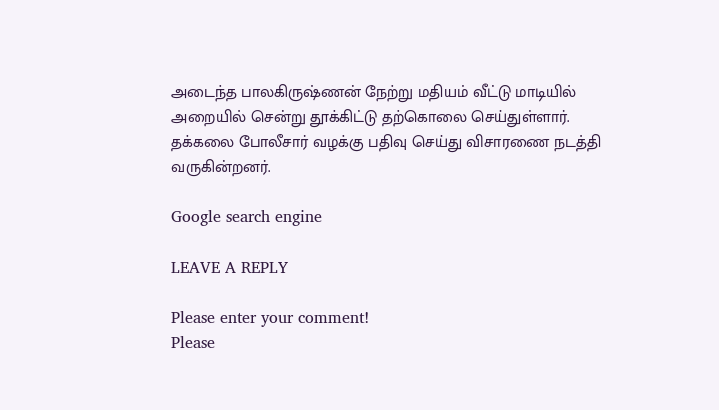அடைந்த பாலகிருஷ்ணன் நேற்று மதியம் வீட்டு மாடியில் அறையில் சென்று தூக்கிட்டு தற்கொலை செய்துள்ளார். தக்கலை போலீசார் வழக்கு பதிவு செய்து விசாரணை நடத்தி வருகின்றனர்.

Google search engine

LEAVE A REPLY

Please enter your comment!
Please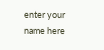enter your name here